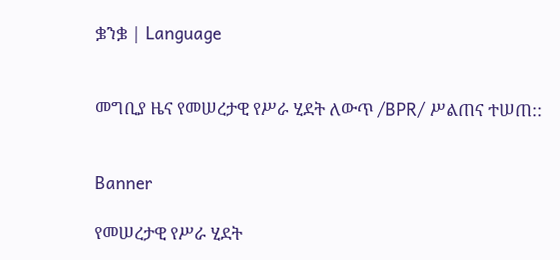ቌንቌ | Language


መግቢያ ዜና የመሠረታዊ የሥራ ሂደት ለውጥ /BPR/ ሥልጠና ተሠጠ::


Banner

የመሠረታዊ የሥራ ሂደት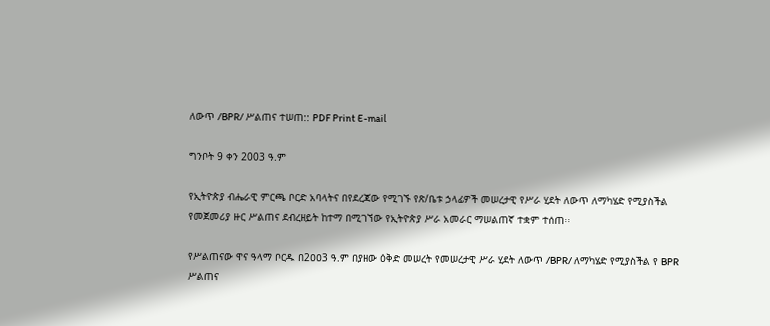ለውጥ /BPR/ ሥልጠና ተሠጠ:: PDF Print E-mail

ግንቦት 9 ቀን 2003 ዓ.ም

የኢትዮጵያ ብሔራዊ ምርጫ ቦርድ አባላትና በየደረጃው የሚገኙ የጽ/ቤቱ ኃላፊዎች መሠረታዊ የሥራ ሂደት ለውጥ ለማካሄድ የሚያስችል የመጀመሪያ ዙር ሥልጠና ደብረዘይት ከተማ በሚገኘው የኢትዮጵያ ሥራ አመራር ማሠልጠኛ ተቋም ተሰጠ፡፡

የሥልጠናው ዋና ዓላማ ቦርዱ በ2ዐዐ3 ዓ.ም በያዘው ዕቅድ መሠረት የመሠረታዊ ሥራ ሂደት ለውጥ /BPR/ ለማካሄድ የሚያስችል የ BPR ሥልጠና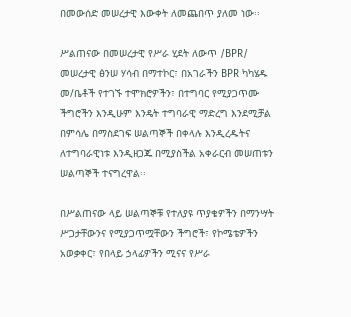በመውሰድ መሠረታዊ እውቀት ለመጨበጥ ያለመ ነው፡፡

ሥልጠናው በመሠረታዊ የሥራ ሂደት ለውጥ /BPR/ መሠረታዊ ፅንሠ ሃሳብ በማተኮር፣ በአገራችን BPR ካካሄዱ መ/ቤቶች የተገኙ ተሞክሮዎችን፣ በተግባር የሚያጋጥሙ ችግሮችን እንዲሁም እንዴት ተግባራዊ ማድረግ እንደሚቻል በምሳሌ በማስደገፍ ሠልጣኞች በቀላሉ እንዲረዱትና ለተግባራዊነቱ እንዲዘጋጁ በሚያስችል አቀራርብ መሠጠቱን ሠልጣኞች ተናግረዋል፡፡

በሥልጠናው ላይ ሠልጣኞቹ የተለያዩ ጥያቄዎችን በማንሣት ሥጋታቸውንና የሚያጋጥሟቸውን ችግሮች፣ የኮሜቴዎችን አወቃቀር፣ የበላይ ኃላፊዎችን ሚናና የሥራ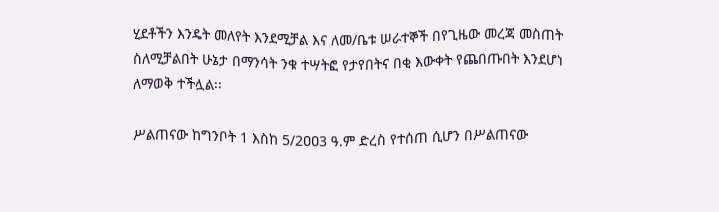ሂደቶችን እንዴት መለየት እንደሚቻል እና ለመ/ቤቱ ሠራተኞች በየጊዜው መረጃ መስጠት ስለሚቻልበት ሁኔታ በማንሳት ንቁ ተሣትፎ የታየበትና በቂ እውቀት የጨበጡበት እንደሆነ ለማወቅ ተችሏል፡፡

ሥልጠናው ከግንቦት 1 እስከ 5/2ዐዐ3 ዓ.ም ድረስ የተሰጠ ሲሆን በሥልጠናው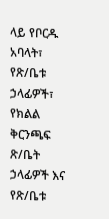ላይ የቦርዱ አባላት፣ የጽ/ቤቱ ኃላፊዎች፣ የክልል ቅርንጫፍ ጽ/ቤት ኃላፊዎች እና የጽ/ቤቱ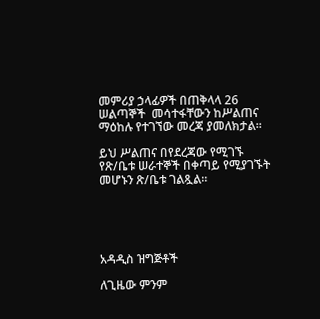መምሪያ ኃላፊዎች በጠቅላላ 26 ሠልጣኞች  መሳተፋቸውን ከሥልጠና ማዕከሉ የተገኘው መረጃ ያመለክታል፡፡

ይህ ሥልጠና በየደረጃው የሚገኙ የጽ/ቤቱ ሠራተኞች በቀጣይ የሚያገኙት መሆኑን ጽ/ቤቱ ገልጿል።





አዳዲስ ዝግጅቶች

ለጊዜው ምንም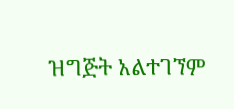ዝግጅት አልተገኘም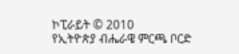ኮፒራይት © 2010
የኢትዮጵያ ብሔራዌ ምርጫ ቦርድ